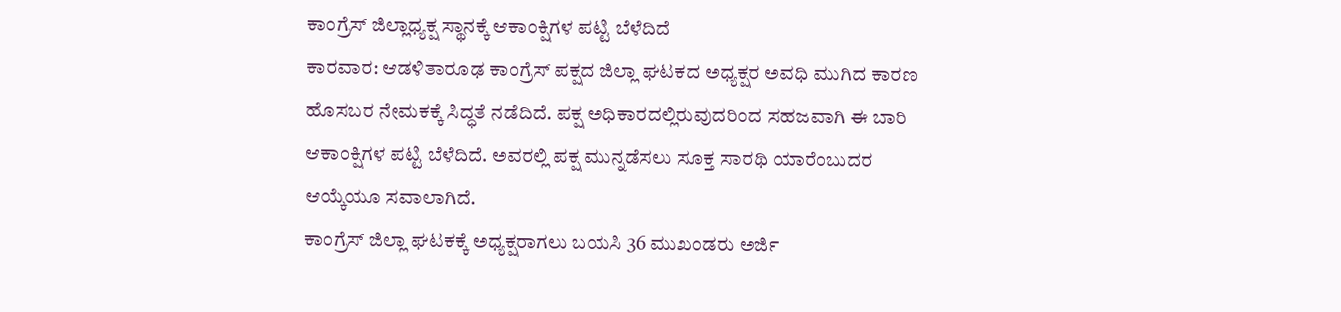ಕಾಂಗ್ರೆಸ್ ಜಿಲ್ಲಾಧ್ಯಕ್ಷ ಸ್ಥಾನಕ್ಕೆ ಆಕಾಂಕ್ಷಿಗಳ ಪಟ್ಟಿ ಬೆಳೆದಿದೆ
ಕಾರವಾರ: ಆಡಳಿತಾರೂಢ ಕಾಂಗ್ರೆಸ್ ಪಕ್ಷದ ಜಿಲ್ಲಾ ಘಟಕದ ಅಧ್ಯಕ್ಷರ ಅವಧಿ ಮುಗಿದ ಕಾರಣ ಹೊಸಬರ ನೇಮಕಕ್ಕೆ ಸಿದ್ಧತೆ ನಡೆದಿದೆ. ಪಕ್ಷ ಅಧಿಕಾರದಲ್ಲಿರುವುದರಿಂದ ಸಹಜವಾಗಿ ಈ ಬಾರಿ ಆಕಾಂಕ್ಷಿಗಳ ಪಟ್ಟಿ ಬೆಳೆದಿದೆ. ಅವರಲ್ಲಿ ಪಕ್ಷ ಮುನ್ನಡೆಸಲು ಸೂಕ್ತ ಸಾರಥಿ ಯಾರೆಂಬುದರ ಆಯ್ಕೆಯೂ ಸವಾಲಾಗಿದೆ.
ಕಾಂಗ್ರೆಸ್ ಜಿಲ್ಲಾ ಘಟಕಕ್ಕೆ ಅಧ್ಯಕ್ಷರಾಗಲು ಬಯಸಿ 36 ಮುಖಂಡರು ಅರ್ಜಿ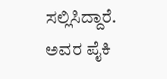ಸಲ್ಲಿಸಿದ್ದಾರೆ. ಅವರ ಪೈಕಿ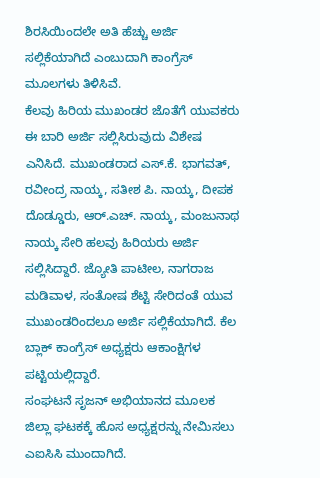ಶಿರಸಿಯಿಂದಲೇ ಅತಿ ಹೆಚ್ಚು ಅರ್ಜಿ ಸಲ್ಲಿಕೆಯಾಗಿದೆ ಎಂಬುದಾಗಿ ಕಾಂಗ್ರೆಸ್ ಮೂಲಗಳು ತಿಳಿಸಿವೆ.
ಕೆಲವು ಹಿರಿಯ ಮುಖಂಡರ ಜೊತೆಗೆ ಯುವಕರು ಈ ಬಾರಿ ಅರ್ಜಿ ಸಲ್ಲಿಸಿರುವುದು ವಿಶೇಷ ಎನಿಸಿದೆ. ಮುಖಂಡರಾದ ಎಸ್.ಕೆ. ಭಾಗವತ್, ರವೀಂದ್ರ ನಾಯ್ಕ, ಸತೀಶ ಪಿ. ನಾಯ್ಕ, ದೀಪಕ ದೊಡ್ಡೂರು, ಆರ್.ಎಚ್. ನಾಯ್ಕ, ಮಂಜುನಾಥ ನಾಯ್ಕ ಸೇರಿ ಹಲವು ಹಿರಿಯರು ಅರ್ಜಿ ಸಲ್ಲಿಸಿದ್ದಾರೆ. ಜ್ಯೋತಿ ಪಾಟೀಲ, ನಾಗರಾಜ ಮಡಿವಾಳ, ಸಂತೋಷ ಶೆಟ್ಟಿ ಸೇರಿದಂತೆ ಯುವ ಮುಖಂಡರಿಂದಲೂ ಅರ್ಜಿ ಸಲ್ಲಿಕೆಯಾಗಿದೆ. ಕೆಲ ಬ್ಲಾಕ್ ಕಾಂಗ್ರೆಸ್ ಅಧ್ಯಕ್ಷರು ಆಕಾಂಕ್ಷಿಗಳ ಪಟ್ಟಿಯಲ್ಲಿದ್ದಾರೆ.
ಸಂಘಟನೆ ಸೃಜನ್ ಅಭಿಯಾನದ ಮೂಲಕ ಜಿಲ್ಲಾ ಘಟಕಕ್ಕೆ ಹೊಸ ಅಧ್ಯಕ್ಷರನ್ನು ನೇಮಿಸಲು ಎಐಸಿಸಿ ಮುಂದಾಗಿದೆ.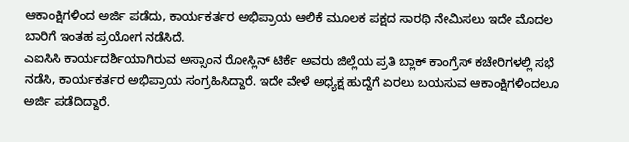ಆಕಾಂಕ್ಷಿಗಳಿಂದ ಅರ್ಜಿ ಪಡೆದು, ಕಾರ್ಯಕರ್ತರ ಅಭಿಪ್ರಾಯ ಆಲಿಕೆ ಮೂಲಕ ಪಕ್ಷದ ಸಾರಥಿ ನೇಮಿಸಲು ಇದೇ ಮೊದಲ ಬಾರಿಗೆ ಇಂತಹ ಪ್ರಯೋಗ ನಡೆಸಿದೆ.
ಎಐಸಿಸಿ ಕಾರ್ಯದರ್ಶಿಯಾಗಿರುವ ಅಸ್ಸಾಂನ ರೋಸ್ಲಿನ್ ಟಿರ್ಕೆ ಅವರು ಜಿಲ್ಲೆಯ ಪ್ರತಿ ಬ್ಲಾಕ್ ಕಾಂಗ್ರೆಸ್ ಕಚೇರಿಗಳಲ್ಲಿ ಸಭೆ ನಡೆಸಿ, ಕಾರ್ಯಕರ್ತರ ಅಭಿಪ್ರಾಯ ಸಂಗ್ರಹಿಸಿದ್ದಾರೆ. ಇದೇ ವೇಳೆ ಅಧ್ಯಕ್ಷ ಹುದ್ದೆಗೆ ಏರಲು ಬಯಸುವ ಆಕಾಂಕ್ಷಿಗಳಿಂದಲೂ ಅರ್ಜಿ ಪಡೆದಿದ್ದಾರೆ.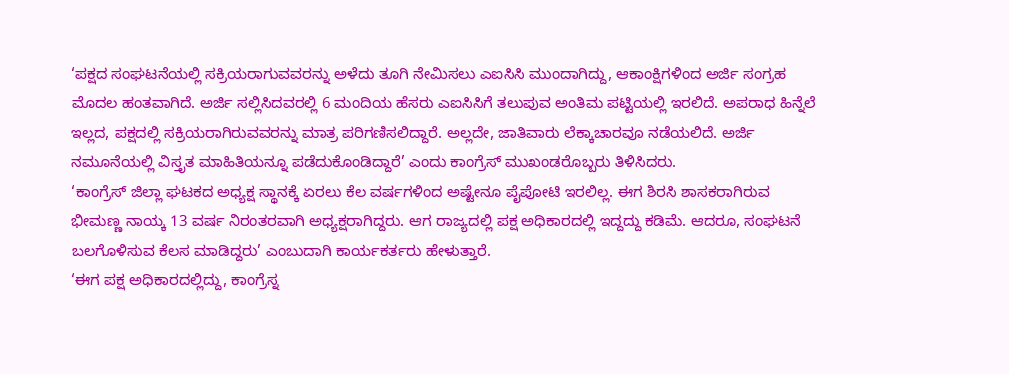‘ಪಕ್ಷದ ಸಂಘಟನೆಯಲ್ಲಿ ಸಕ್ರಿಯರಾಗುವವರನ್ನು ಅಳೆದು ತೂಗಿ ನೇಮಿಸಲು ಎಐಸಿಸಿ ಮುಂದಾಗಿದ್ದು, ಆಕಾಂಕ್ಷಿಗಳಿಂದ ಅರ್ಜಿ ಸಂಗ್ರಹ ಮೊದಲ ಹಂತವಾಗಿದೆ. ಅರ್ಜಿ ಸಲ್ಲಿಸಿದವರಲ್ಲಿ 6 ಮಂದಿಯ ಹೆಸರು ಎಐಸಿಸಿಗೆ ತಲುಪುವ ಅಂತಿಮ ಪಟ್ಟಿಯಲ್ಲಿ ಇರಲಿದೆ. ಅಪರಾಧ ಹಿನ್ನೆಲೆ ಇಲ್ಲದ, ಪಕ್ಷದಲ್ಲಿ ಸಕ್ರಿಯರಾಗಿರುವವರನ್ನು ಮಾತ್ರ ಪರಿಗಣಿಸಲಿದ್ದಾರೆ. ಅಲ್ಲದೇ, ಜಾತಿವಾರು ಲೆಕ್ಕಾಚಾರವೂ ನಡೆಯಲಿದೆ. ಅರ್ಜಿ ನಮೂನೆಯಲ್ಲಿ ವಿಸ್ತೃತ ಮಾಹಿತಿಯನ್ನೂ ಪಡೆದುಕೊಂಡಿದ್ದಾರೆ’ ಎಂದು ಕಾಂಗ್ರೆಸ್ ಮುಖಂಡರೊಬ್ಬರು ತಿಳಿಸಿದರು.
‘ಕಾಂಗ್ರೆಸ್ ಜಿಲ್ಲಾ ಘಟಕದ ಅಧ್ಯಕ್ಷ ಸ್ಥಾನಕ್ಕೆ ಏರಲು ಕೆಲ ವರ್ಷಗಳಿಂದ ಅಷ್ಟೇನೂ ಪೈಪೋಟಿ ಇರಲಿಲ್ಲ. ಈಗ ಶಿರಸಿ ಶಾಸಕರಾಗಿರುವ ಭೀಮಣ್ಣ ನಾಯ್ಕ 13 ವರ್ಷ ನಿರಂತರವಾಗಿ ಅಧ್ಯಕ್ಷರಾಗಿದ್ದರು. ಆಗ ರಾಜ್ಯದಲ್ಲಿ ಪಕ್ಷ ಅಧಿಕಾರದಲ್ಲಿ ಇದ್ದದ್ದು ಕಡಿಮೆ. ಆದರೂ, ಸಂಘಟನೆ ಬಲಗೊಳಿಸುವ ಕೆಲಸ ಮಾಡಿದ್ದರು’ ಎಂಬುದಾಗಿ ಕಾರ್ಯಕರ್ತರು ಹೇಳುತ್ತಾರೆ.
‘ಈಗ ಪಕ್ಷ ಅಧಿಕಾರದಲ್ಲಿದ್ದು, ಕಾಂಗ್ರೆಸ್ನ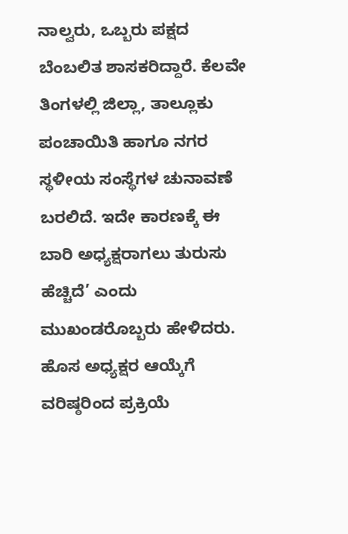ನಾಲ್ವರು, ಒಬ್ಬರು ಪಕ್ಷದ ಬೆಂಬಲಿತ ಶಾಸಕರಿದ್ದಾರೆ. ಕೆಲವೇ ತಿಂಗಳಲ್ಲಿ ಜಿಲ್ಲಾ, ತಾಲ್ಲೂಕು ಪಂಚಾಯಿತಿ ಹಾಗೂ ನಗರ ಸ್ಥಳೀಯ ಸಂಸ್ಥೆಗಳ ಚುನಾವಣೆ ಬರಲಿದೆ. ಇದೇ ಕಾರಣಕ್ಕೆ ಈ ಬಾರಿ ಅಧ್ಯಕ್ಷರಾಗಲು ತುರುಸು ಹೆಚ್ಚಿದೆ’ ಎಂದು ಮುಖಂಡರೊಬ್ಬರು ಹೇಳಿದರು.
ಹೊಸ ಅಧ್ಯಕ್ಷರ ಆಯ್ಕೆಗೆ ವರಿಷ್ಠರಿಂದ ಪ್ರಕ್ರಿಯೆ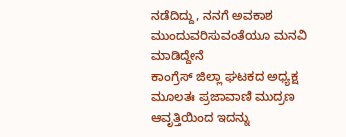ನಡೆದಿದ್ದು, ನನಗೆ ಅವಕಾಶ ಮುಂದುವರಿಸುವಂತೆಯೂ ಮನವಿ ಮಾಡಿದ್ದೇನೆ
ಕಾಂಗ್ರೆಸ್ ಜಿಲ್ಲಾ ಘಟಕದ ಅಧ್ಯಕ್ಷ
ಮೂಲತಃ ಪ್ರಜಾವಾಣಿ ಮುದ್ರಣ ಆವೃತ್ತಿಯಿಂದ ಇದನ್ನು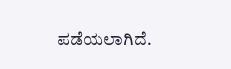ಪಡೆಯಲಾಗಿದೆ.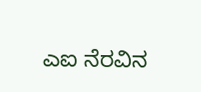ಎಐ ನೆರವಿನ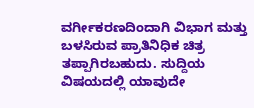ವರ್ಗೀಕರಣದಿಂದಾಗಿ ವಿಭಾಗ ಮತ್ತು ಬಳಸಿರುವ ಪ್ರಾತಿನಿಧಿಕ ಚಿತ್ರ ತಪ್ಪಾಗಿರಬಹುದು. ಸುದ್ದಿಯ ವಿಷಯದಲ್ಲಿ ಯಾವುದೇ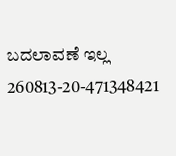ಬದಲಾವಣೆ ಇಲ್ಲ
260813-20-471348421